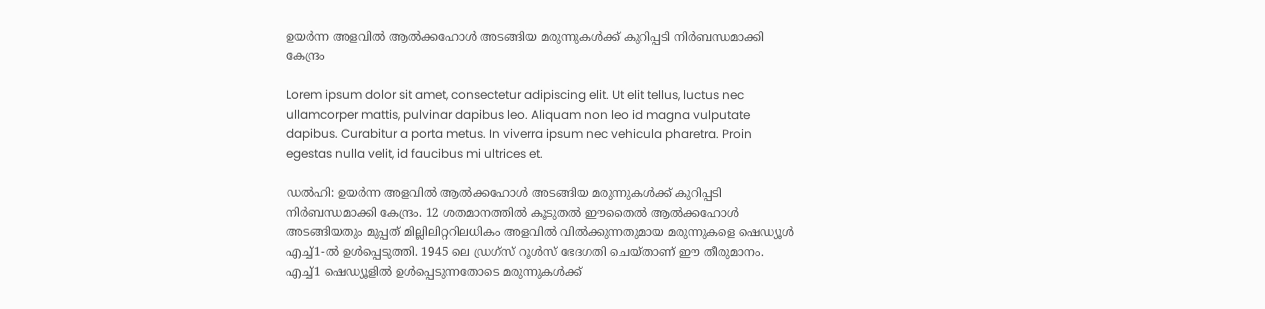ഉയർന്ന അളവിൽ ആൽക്കഹോൾ അടങ്ങിയ മരുന്നുകൾക്ക് കുറിപ്പടി നിർബന്ധമാക്കി കേന്ദ്രം

Lorem ipsum dolor sit amet, consectetur adipiscing elit. Ut elit tellus, luctus nec ullamcorper mattis, pulvinar dapibus leo. Aliquam non leo id magna vulputate dapibus. Curabitur a porta metus. In viverra ipsum nec vehicula pharetra. Proin egestas nulla velit, id faucibus mi ultrices et.

ഡൽഹി: ഉയർന്ന അളവിൽ ആൽക്കഹോൾ അടങ്ങിയ മരുന്നുകൾക്ക് കുറിപ്പടി നിർബന്ധമാക്കി കേന്ദ്രം. 12 ശതമാനത്തിൽ കൂടുതൽ ഈതൈൽ ആൽക്കഹോൾ അടങ്ങിയതും മുപ്പത് മില്ലിലിറ്ററിലധികം അളവിൽ വിൽക്കുന്നതുമായ മരുന്നുകളെ ഷെഡ്യൂൾ എച്ച്1-ൽ ഉൾപ്പെടുത്തി. 1945 ലെ ഡ്രഗ്സ് റൂൾസ് ഭേദഗതി ചെയ്താണ് ഈ തീരുമാനം. എച്ച്1 ഷെഡ്യൂളിൽ ഉൾപ്പെടുന്നതോടെ മരുന്നുകൾക്ക്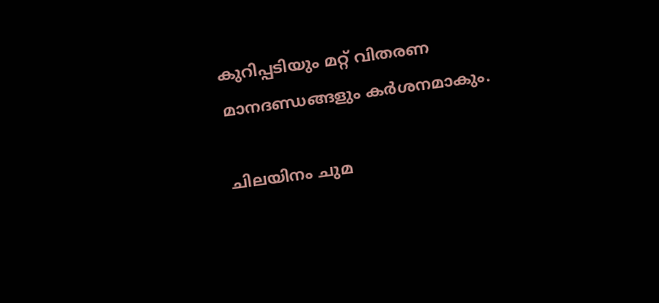കുറിപ്പടിയും മറ്റ് വിതരണ മാനദണ്ഡങ്ങളും കർശനമാകും.

ചിലയിനം ചുമ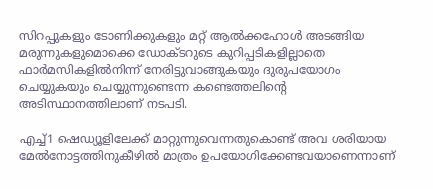സിറപ്പുകളും ടോണിക്കുകളും മറ്റ് ആൽക്കഹോൾ അടങ്ങിയ മരുന്നുകളുമൊക്കെ ഡോക്ടറുടെ കുറിപ്പടികളില്ലാതെ ഫാർമസികളിൽ‌നിന്ന് നേരിട്ടുവാങ്ങുകയും ദുരുപയോഗം ചെയ്യുകയും ചെയ്യുന്നുണ്ടെന്ന കണ്ടെത്തലിന്റെ അടിസ്ഥാനത്തിലാണ് നടപടി.

എച്ച്1 ഷെഡ്യൂളിലേക്ക് മാറ്റുന്നുവെന്നതുകൊണ്ട് അവ ശരിയായ മേൽനോട്ടത്തിനുകീഴിൽ മാത്രം ഉപയോഗിക്കേണ്ടവയാണെന്നാണ്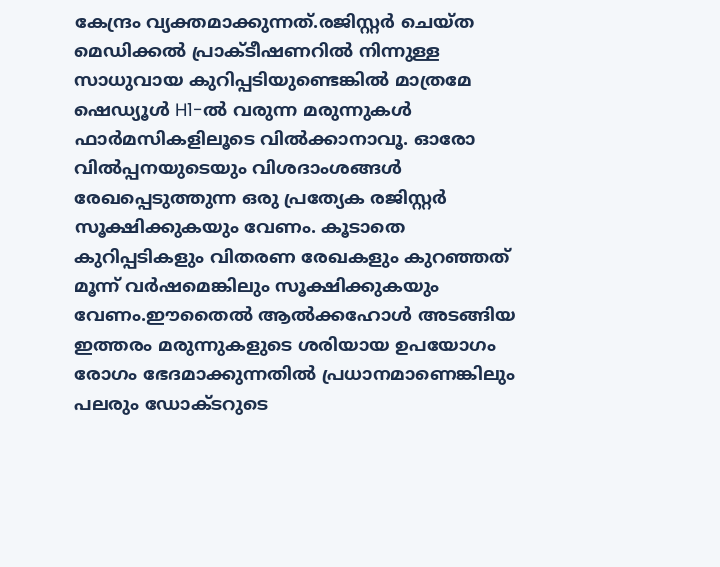കേന്ദ്രം വ്യക്തമാക്കുന്നത്.രജിസ്റ്റർ ചെയ്ത മെഡിക്കൽ പ്രാക്ടീഷണറിൽ നിന്നുള്ള സാധുവായ കുറിപ്പടിയുണ്ടെങ്കിൽ മാത്രമേ ഷെഡ്യൂൾ H1-ൽ വരുന്ന മരുന്നുകൾ ഫാർമസികളിലൂടെ വിൽക്കാനാവൂ. ഓരോ വിൽപ്പനയുടെയും വിശദാംശങ്ങൾ രേഖപ്പെടുത്തുന്ന ഒരു പ്രത്യേക രജിസ്റ്റർ സൂക്ഷിക്കുകയും വേണം. കൂടാതെ കുറിപ്പടികളും വിതരണ രേഖകളും കുറഞ്ഞത് മൂന്ന് വർഷമെങ്കിലും സൂക്ഷിക്കുകയും വേണം.ഈതൈൽ ആൽക്കഹോൾ അടങ്ങിയ ഇത്തരം മരുന്നുകളുടെ ശരിയായ ഉപയോഗം രോഗം ഭേദമാക്കുന്നതിൽ പ്രധാനമാണെങ്കിലും പലരും ഡോക്ടറുടെ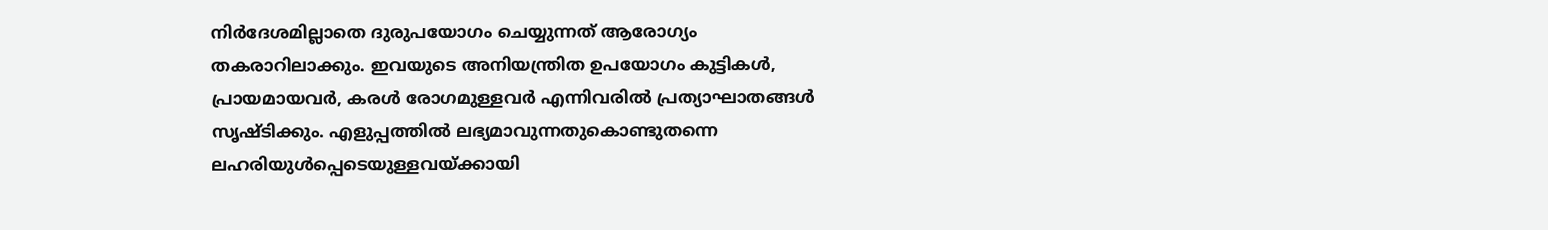നിർദേശമില്ലാതെ ദുരുപയോഗം ചെയ്യുന്നത് ആരോഗ്യം തകരാറിലാക്കും. ഇവയുടെ അനിയന്ത്രിത ഉപയോഗം കുട്ടികൾ, പ്രായമായവർ, കരൾ രോഗമുള്ളവർ എന്നിവരിൽ പ്രത്യാഘാതങ്ങൾ സൃഷ്ടിക്കും. എളുപ്പത്തിൽ ലഭ്യമാവുന്നതുകൊണ്ടുതന്നെ ലഹരിയുൾപ്പെടെയുള്ളവയ്ക്കായി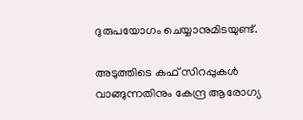ദുരുപയോഗം ചെയ്യാനുമിടയുണ്ട്.

അടുത്തിടെ കഫ് സിറപ്പുകൾ വാങ്ങുന്നതിനും കേന്ദ്ര ആരോഗ്യ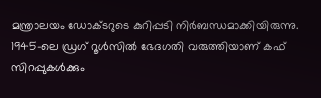മന്ത്രാലയം ഡോക്ടറുടെ കുറിപ്പടി നിർബന്ധമാക്കിയിരുന്നു. 1945-ലെ ഡ്രഗ് റൂൾസിൽ ഭേദഗതി വരുത്തിയാണ് കഫ് സിറപ്പുകൾക്കും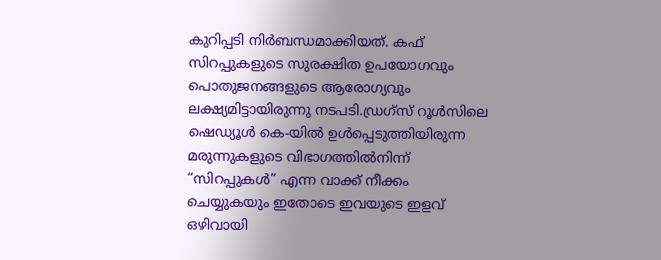കുറിപ്പടി നിർബന്ധമാക്കിയത്. കഫ് സിറപ്പുകളുടെ സുരക്ഷിത ഉപയോഗവും പൊതുജനങ്ങളുടെ ആരോഗ്യവും ലക്ഷ്യമിട്ടായിരുന്നു നടപടി.ഡ്രഗ്സ് റൂൾസിലെ ഷെഡ്യൂൾ കെ-യിൽ ഉൾപ്പെടുത്തിയിരുന്ന മരുന്നുകളുടെ വിഭാഗത്തിൽനിന്ന് “സിറപ്പുകൾ” എന്ന വാക്ക് നീക്കം ചെയ്യുകയും ഇതോടെ ഇവയുടെ ഇളവ് ഒഴിവായി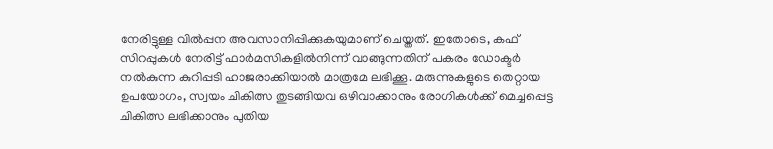നേരിട്ടുള്ള വിൽപ്പന അവസാനിപ്പിക്കുകയുമാണ് ചെയ്തത്. ഇതോടെ, കഫ് സിറപ്പുകൾ നേരിട്ട് ഫാർമസികളിൽനിന്ന് വാങ്ങുന്നതിന് പകരം ഡോക്ടർ നൽകുന്ന കുറിപ്പടി ഹാജരാക്കിയാൽ മാത്രമേ ലഭിക്കൂ. മരുന്നുകളുടെ തെറ്റായ ഉപയോഗം, സ്വയം ചികിത്സ തുടങ്ങിയവ ഒഴിവാക്കാനും രോഗികൾക്ക് മെച്ചപ്പെട്ട ചികിത്സ ലഭിക്കാനും പുതിയ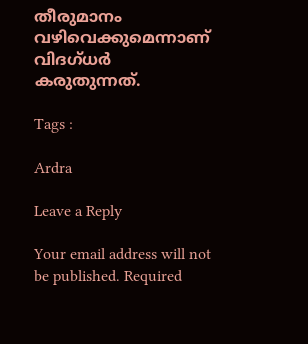തീരുമാനം വഴിവെക്കുമെന്നാണ് വിദഗ്ധർ കരുതുന്നത്.

Tags :

Ardra

Leave a Reply

Your email address will not be published. Required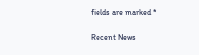fields are marked *

Recent News